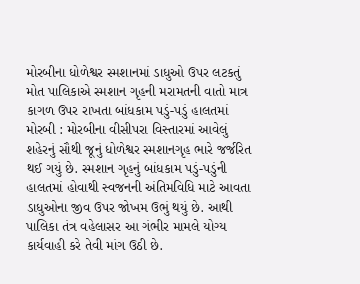મોરબીના ધોળેશ્વર સ્મશાનમાં ડાધુઓ ઉપર લટકતું મોત પાલિકાએ સ્મશાન ગૃહની મરામતની વાતો માત્ર કાગળ ઉપર રાખતા બાંધકામ પડું-પડું હાલતમાં મોરબી : મોરબીના વીસીપરા વિસ્તારમાં આવેલું શહેરનું સૌથી જૂનું ધોળેશ્વર સ્મશાનગૃહ ભારે જર્જરિત થઈ ગયું છે. સ્મશાન ગૃહનું બાંધકામ પડું-પડુંની હાલતમાં હોવાથી સ્વજનની અંતિમવિધિ માટે આવતા ડાધુઓના જીવ ઉપર જોખમ ઉભું થયું છે. આથી પાલિકા તંત્ર વહેલાસર આ ગંભીર મામલે યોગ્ય કાર્યવાહી કરે તેવી માંગ ઉઠી છે.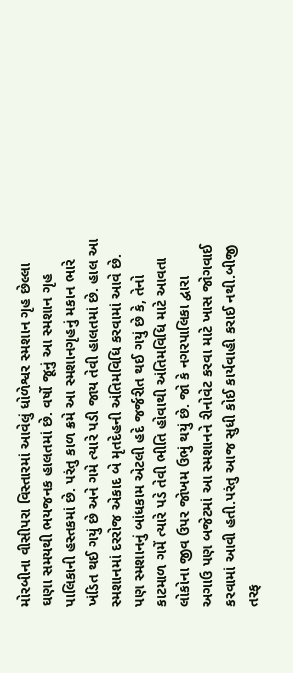મોરબીના વીસીપરા વિસ્તારમાં આવેલું ધોળેશ્વર સ્મશાન ગૃહ છેલ્લા ઘણા સમયથી ભયજનક હાલતમાં છે. વર્ષો જૂનું આ સ્મશાન ગૃહ પાલિકાની હસ્તકમાં છે. પરંતુ કાળ ક્રમે આ સ્મશાનગૃહનું મકાન ભારે ખંડિત થઈ ગયું છે અને ગમે ત્યારે પડી જાય તેવી હાલતમાં છે. હાલ આ સ્મશાનમાં દરરોજ એકાદ બે મૃતદેહની અંતિમવિધિ કરવામાં આવે છે. પણ સ્મશાનનું બાંધકામ એટલી હદે જર્જરીત થઈ ગયું છે કે, તેનો કાટમાળ ગમેં ત્યારે પડે તેવી ભીતિ હોવાથી અંતિમવિધિ માટે આવતા લોકોના જીવ ઉપર જોખમ ઉભું થયું છે. જો કે નગરપાલિકા દ્વારા અગાઉ પણ બજેટમાં આ સ્મશાનને રીનોવેટ કરવા માટે ખાસ જોગવાઈ કરવામાં આવી હતી.પરંતુ આજ સુધી કોઈ કાર્યવાહી કરાઈ નથી.બીજી તરફ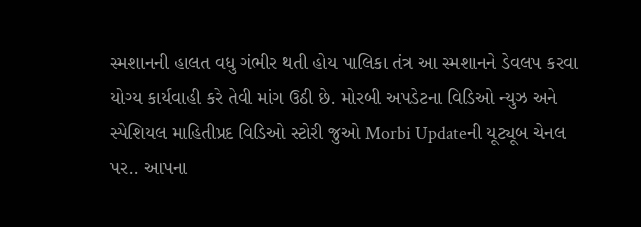સ્મશાનની હાલત વધુ ગંભીર થતી હોય પાલિકા તંત્ર આ સ્મશાનને ડેવલપ કરવા યોગ્ય કાર્યવાહી કરે તેવી માંગ ઉઠી છે. મોરબી અપડેટના વિડિઓ ન્યુઝ અને સ્પેશિયલ માહિતીપ્રદ વિડિઓ સ્ટોરી જુઓ Morbi Updateની યૂટ્યૂબ ચેનલ પર.. આપના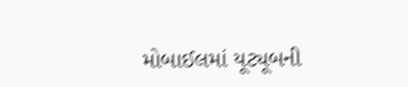મોબાઈલમાં યૂટ્યૂબની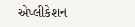એપ્લીકેશન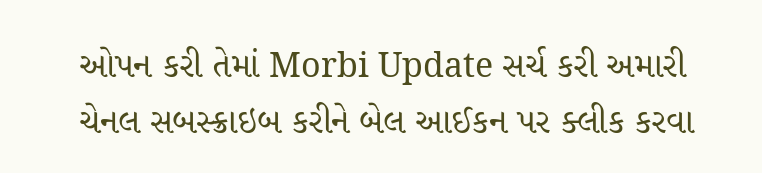ઓપન કરી તેમાં Morbi Update સર્ચ કરી અમારી ચેનલ સબસ્ક્રાઇબ કરીને બેલ આઈકન પર ક્લીક કરવા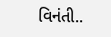વિનંતી..